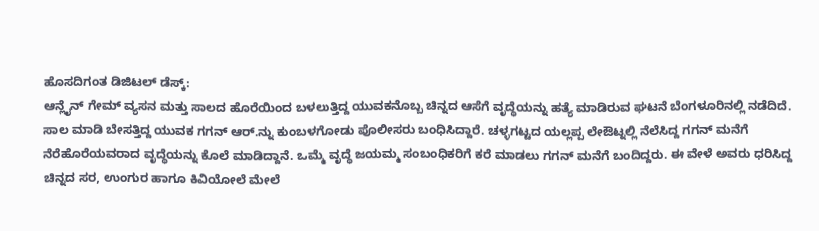ಹೊಸದಿಗಂತ ಡಿಜಿಟಲ್ ಡೆಸ್ಕ್:
ಆನ್ಲೈನ್ ಗೇಮ್ ವ್ಯಸನ ಮತ್ತು ಸಾಲದ ಹೊರೆಯಿಂದ ಬಳಲುತ್ತಿದ್ದ ಯುವಕನೊಬ್ಬ ಚಿನ್ನದ ಆಸೆಗೆ ವೃದ್ಧೆಯನ್ನು ಹತ್ಯೆ ಮಾಡಿರುವ ಘಟನೆ ಬೆಂಗಳೂರಿನಲ್ಲಿ ನಡೆದಿದೆ.
ಸಾಲ ಮಾಡಿ ಬೇಸತ್ತಿದ್ದ ಯುವಕ ಗಗನ್ ಆರ್.ನ್ನು ಕುಂಬಳಗೋಡು ಪೊಲೀಸರು ಬಂಧಿಸಿದ್ದಾರೆ. ಚಳ್ಳಗಟ್ಟದ ಯಲ್ಲಪ್ಪ ಲೇಔಟ್ನಲ್ಲಿ ನೆಲೆಸಿದ್ದ ಗಗನ್ ಮನೆಗೆ ನೆರೆಹೊರೆಯವರಾದ ವೃದ್ಧೆಯನ್ನು ಕೊಲೆ ಮಾಡಿದ್ದಾನೆ. ಒಮ್ಮೆ ವೃದ್ಧೆ ಜಯಮ್ಮ ಸಂಬಂಧಿಕರಿಗೆ ಕರೆ ಮಾಡಲು ಗಗನ್ ಮನೆಗೆ ಬಂದಿದ್ದರು. ಈ ವೇಳೆ ಅವರು ಧರಿಸಿದ್ದ ಚಿನ್ನದ ಸರ, ಉಂಗುರ ಹಾಗೂ ಕಿವಿಯೋಲೆ ಮೇಲೆ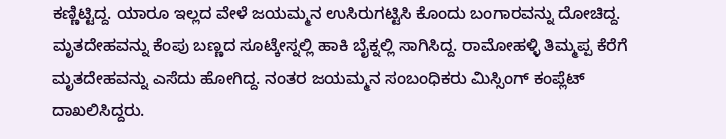ಕಣ್ಣಿಟ್ಟಿದ್ದ. ಯಾರೂ ಇಲ್ಲದ ವೇಳೆ ಜಯಮ್ಮನ ಉಸಿರುಗಟ್ಟಿಸಿ ಕೊಂದು ಬಂಗಾರವನ್ನು ದೋಚಿದ್ದ.
ಮೃತದೇಹವನ್ನು ಕೆಂಪು ಬಣ್ಣದ ಸೂಟ್ಕೇಸ್ನಲ್ಲಿ ಹಾಕಿ ಬೈಕ್ನಲ್ಲಿ ಸಾಗಿಸಿದ್ದ. ರಾಮೋಹಳ್ಳಿ ತಿಮ್ಮಪ್ಪ ಕೆರೆಗೆ ಮೃತದೇಹವನ್ನು ಎಸೆದು ಹೋಗಿದ್ದ. ನಂತರ ಜಯಮ್ಮನ ಸಂಬಂಧಿಕರು ಮಿಸ್ಸಿಂಗ್ ಕಂಪ್ಲೆಟ್ ದಾಖಲಿಸಿದ್ದರು.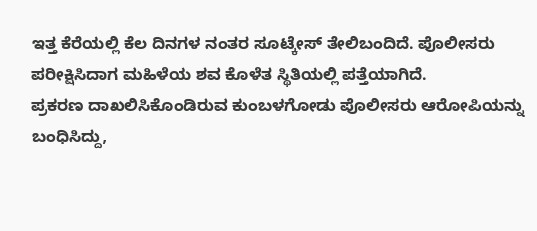ಇತ್ತ ಕೆರೆಯಲ್ಲಿ ಕೆಲ ದಿನಗಳ ನಂತರ ಸೂಟ್ಕೇಸ್ ತೇಲಿಬಂದಿದೆ. ಪೊಲೀಸರು ಪರೀಕ್ಷಿಸಿದಾಗ ಮಹಿಳೆಯ ಶವ ಕೊಳೆತ ಸ್ಥಿತಿಯಲ್ಲಿ ಪತ್ತೆಯಾಗಿದೆ.
ಪ್ರಕರಣ ದಾಖಲಿಸಿಕೊಂಡಿರುವ ಕುಂಬಳಗೋಡು ಪೊಲೀಸರು ಆರೋಪಿಯನ್ನು ಬಂಧಿಸಿದ್ದು,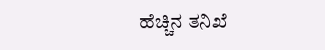ಹೆಚ್ಚಿನ ತನಿಖೆ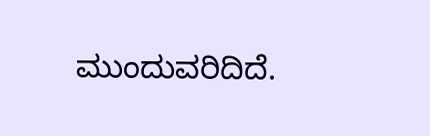ಮುಂದುವರಿದಿದೆ.